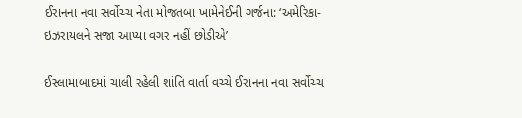ઈરાનના નવા સર્વોચ્ચ નેતા મોજતબા ખામેનેઈની ગર્જના: ‘અમેરિકા-ઇઝરાયલને સજા આપ્યા વગર નહીં છોડીએ’

ઈસ્લામાબાદમાં ચાલી રહેલી શાંતિ વાર્તા વચ્ચે ઈરાનના નવા સર્વોચ્ચ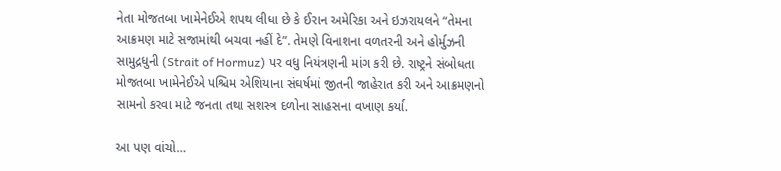નેતા મોજતબા ખામેનેઈએ શપથ લીધા છે કે ઈરાન અમેરિકા અને ઇઝરાયલને “તેમના આક્રમણ માટે સજામાંથી બચવા નહીં દે”. તેમણે વિનાશના વળતરની અને હોર્મુઝની સામુદ્રધુની (Strait of Hormuz) પર વધુ નિયંત્રણની માંગ કરી છે. રાષ્ટ્રને સંબોધતા મોજતબા ખામેનેઈએ પશ્ચિમ એશિયાના સંઘર્ષમાં જીતની જાહેરાત કરી અને આક્રમણનો સામનો કરવા માટે જનતા તથા સશસ્ત્ર દળોના સાહસના વખાણ કર્યા.

આ પણ વાંચો…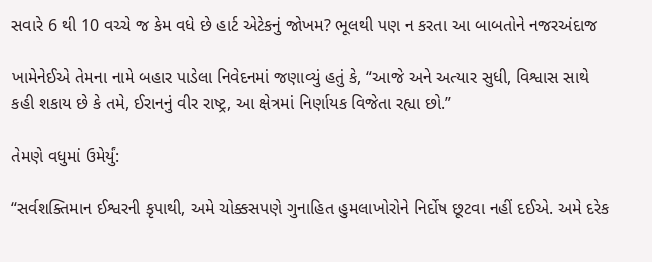સવારે 6 થી 10 વચ્ચે જ કેમ વધે છે હાર્ટ એટેકનું જોખમ? ભૂલથી પણ ન કરતા આ બાબતોને નજરઅંદાજ

ખામેનેઈએ તેમના નામે બહાર પાડેલા નિવેદનમાં જણાવ્યું હતું કે, “આજે અને અત્યાર સુધી, વિશ્વાસ સાથે કહી શકાય છે કે તમે, ઈરાનનું વીર રાષ્ટ્ર, આ ક્ષેત્રમાં નિર્ણાયક વિજેતા રહ્યા છો.”

તેમણે વધુમાં ઉમેર્યું:

“સર્વશક્તિમાન ઈશ્વરની કૃપાથી, અમે ચોક્કસપણે ગુનાહિત હુમલાખોરોને નિર્દોષ છૂટવા નહીં દઈએ. અમે દરેક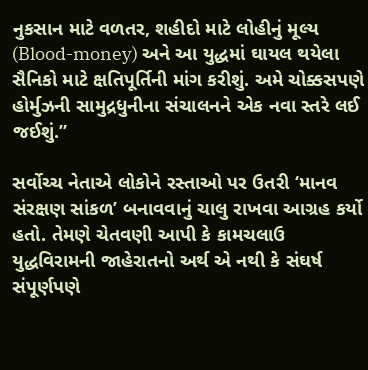નુકસાન માટે વળતર, શહીદો માટે લોહીનું મૂલ્ય (Blood-money) અને આ યુદ્ધમાં ઘાયલ થયેલા સૈનિકો માટે ક્ષતિપૂર્તિની માંગ કરીશું. અમે ચોક્કસપણે હોર્મુઝની સામુદ્રધુનીના સંચાલનને એક નવા સ્તરે લઈ જઈશું.”

સર્વોચ્ચ નેતાએ લોકોને રસ્તાઓ પર ઉતરી ‘માનવ સંરક્ષણ સાંકળ’ બનાવવાનું ચાલુ રાખવા આગ્રહ કર્યો હતો. તેમણે ચેતવણી આપી કે કામચલાઉ યુદ્ધવિરામની જાહેરાતનો અર્થ એ નથી કે સંઘર્ષ સંપૂર્ણપણે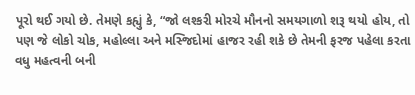પૂરો થઈ ગયો છે. તેમણે કહ્યું કે, “જો લશ્કરી મોરચે મૌનનો સમયગાળો શરૂ થયો હોય, તો પણ જે લોકો ચોક, મહોલ્લા અને મસ્જિદોમાં હાજર રહી શકે છે તેમની ફરજ પહેલા કરતા વધુ મહત્વની બની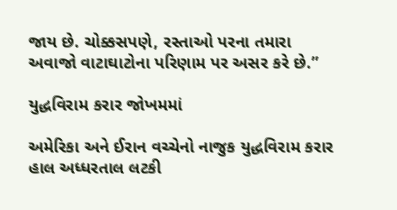જાય છે. ચોક્કસપણે, રસ્તાઓ પરના તમારા અવાજો વાટાઘાટોના પરિણામ પર અસર કરે છે.”

યુદ્ધવિરામ કરાર જોખમમાં

અમેરિકા અને ઈરાન વચ્ચેનો નાજુક યુદ્ધવિરામ કરાર હાલ અધ્ધરતાલ લટકી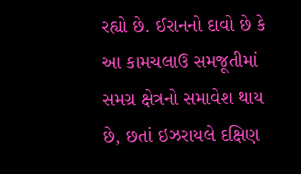રહ્યો છે. ઈરાનનો દાવો છે કે આ કામચલાઉ સમજૂતીમાં સમગ્ર ક્ષેત્રનો સમાવેશ થાય છે, છતાં ઇઝરાયલે દક્ષિણ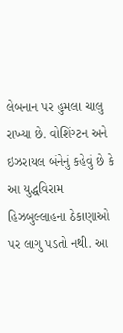લેબનાન પર હુમલા ચાલુ રાખ્યા છે. વોશિંગ્ટન અને ઇઝરાયલ બંનેનું કહેવું છે કે આ યુદ્ધવિરામ હિઝબુલ્લાહના ઠેકાણાઓ પર લાગુ પડતો નથી. આ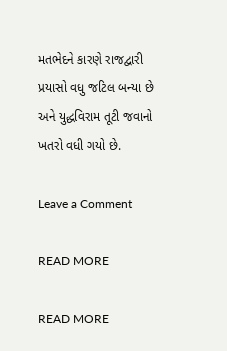મતભેદને કારણે રાજદ્વારી પ્રયાસો વધુ જટિલ બન્યા છે અને યુદ્ધવિરામ તૂટી જવાનો ખતરો વધી ગયો છે.

Leave a Comment

READ MORE

READ MORE